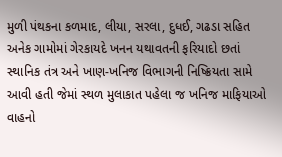મુળી પંથકના કળમાદ, લીયા, સરલા, દુધઈ, ગઢડા સહિત અનેક ગામોમાં ગેરકાયદે ખનન યથાવતની ફરિયાદો છતાં સ્થાનિક તંત્ર અને ખાણ-ખનિજ વિભાગની નિષ્ક્રિયતા સામે આવી હતી જેમાં સ્થળ મુલાકાત પહેલા જ ખનિજ માફિયાઓ વાહનો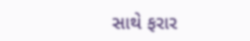સાથે ફરાર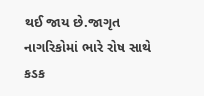થઈ જાય છે.જાગૃત નાગરિકોમાં ભારે રોષ સાથે કડક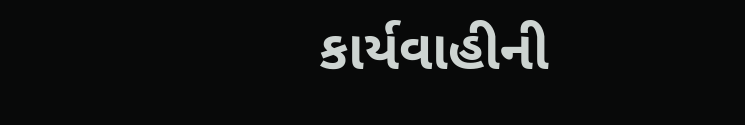કાર્યવાહીની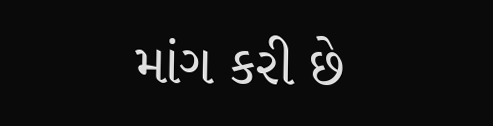માંગ કરી છે